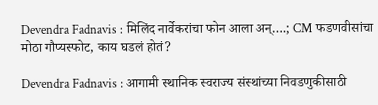Devendra Fadnavis : मिलिंद नार्वेकरांचा फोन आला अन्….; CM फडणवीसांचा मोठा गौप्यस्फोट, काय घडलं होतं?

Devendra Fadnavis : आगामी स्थानिक स्वराज्य संस्थांच्या निवडणुकीसाठी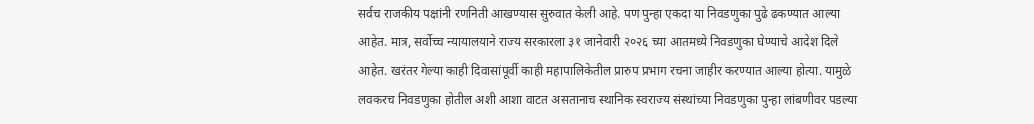सर्वच राजकीय पक्षांनी रणनिती आखण्यास सुरुवात केली आहे. पण पुन्हा एकदा या निवडणुका पुढे ढकण्यात आल्या आहेत. मात्र, सर्वोच्च न्यायालयाने राज्य सरकारला ३१ जानेवारी २०२६ च्या आतमध्ये निवडणुका घेण्याचे आदेश दिले आहेत. खरंतर गेल्या काही दिवासांपूर्वी काही महापालिकेतील प्रारुप प्रभाग रचना जाहीर करण्यात आल्या होत्या. यामुळे लवकरच निवडणुका होतील अशी आशा वाटत असतानाच स्थानिक स्वराज्य संस्थांच्या निवडणुका पुन्हा लांबणीवर पडल्या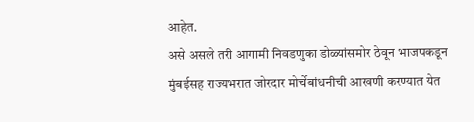आहेत.
असे असले तरी आगामी निवडणुका डोळ्यांसमोर ठेवून भाजपकडून मुंबईसह राज्यभरात जोरदार मोर्चेबांधनीची आखणी करण्यात येत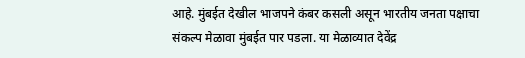आहे. मुंबईत देखील भाजपने कंबर कसली असून भारतीय जनता पक्षाचा संकल्प मेळावा मुंबईत पार पडला. या मेळाव्यात देवेंद्र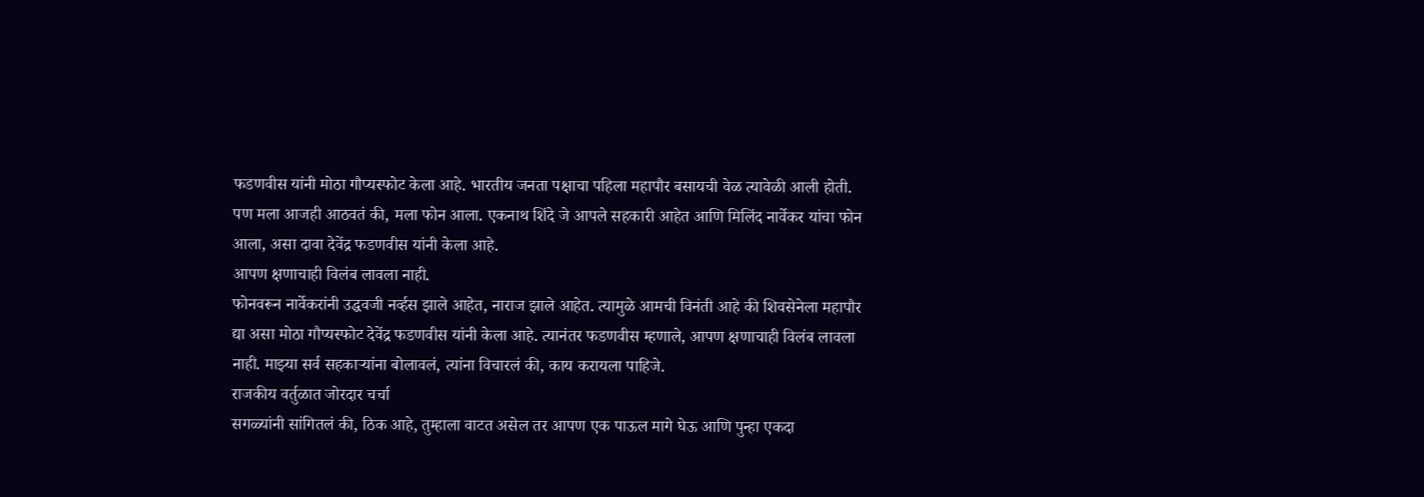फडणवीस यांनी मोठा गौप्यस्फोट केला आहे. भारतीय जनता पक्षाचा पहिला महापौर बसायची वेळ त्यावेळी आली होती. पण मला आजही आठवतं की, मला फोन आला. एकनाथ शिंदे जे आपले सहकारी आहेत आणि मिलिंद नार्वेकर यांचा फोन आला, असा दावा देवेंद्र फडणवीस यांनी केला आहे.
आपण क्षणाचाही विलंब लावला नाही.
फोनवरून नार्वेकरांनी उद्धवजी नर्व्हस झाले आहेत, नाराज झाले आहेत. त्यामुळे आमची विनंती आहे की शिवसेनेला महापौर द्या असा मोठा गौप्यस्फोट देवेंद्र फडणवीस यांनी केला आहे. त्यानंतर फडणवीस म्हणाले, आपण क्षणाचाही विलंब लावला नाही. माझ्या सर्व सहकाऱ्यांना बोलावलं, त्यांना विचारलं की, काय करायला पाहिजे.
राजकीय वर्तुळात जोरदार चर्चा
सगळ्यांनी सांगितलं की, ठिक आहे, तुम्हाला वाटत असेल तर आपण एक पाऊल मागे घेऊ आणि पुन्हा एकदा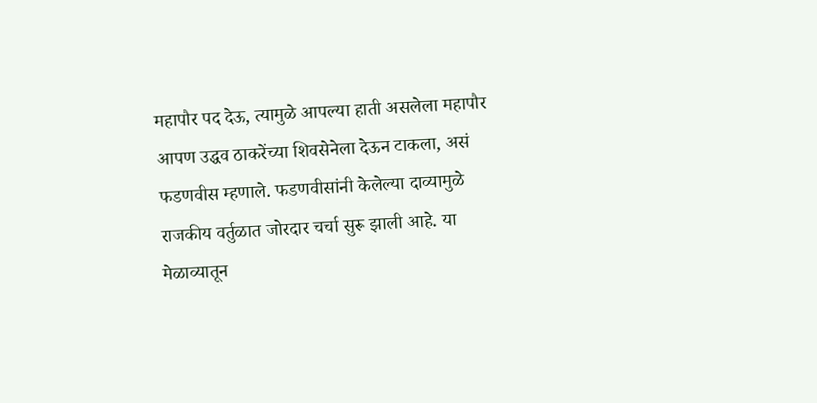महापौर पद देऊ, त्यामुळे आपल्या हाती असलेला महापौर आपण उद्धव ठाकरेंच्या शिवसेनेला देऊन टाकला, असं फडणवीस म्हणाले. फडणवीसांनी केलेल्या दाव्यामुळे राजकीय वर्तुळात जोरदार चर्चा सुरू झाली आहे. या मेळाव्यातून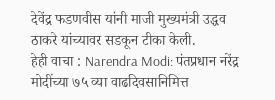देवेंद्र फडणवीस यांनी माजी मुख्यमंत्री उद्धव ठाकरे यांच्यावर सडकून टीका केली.
हेही वाचा : Narendra Modi: पंतप्रधान नरेंद्र मोदींच्या ७५ व्या वाढदिवसानिमित्त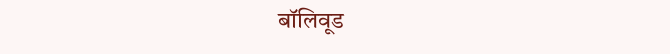बॉलिवूड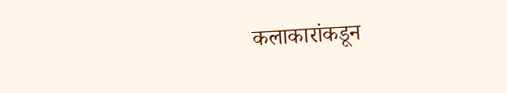कलाकारांकडून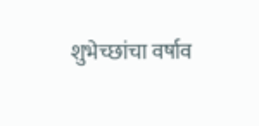शुभेच्छांचा वर्षाव